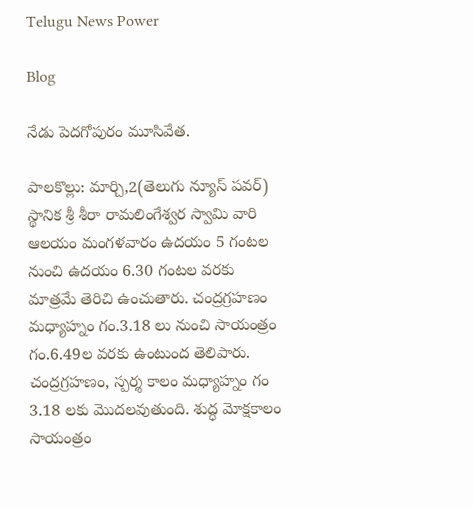Telugu News Power

Blog

నేడు పెదగోపురం మూసివేత.

పాలకొల్లు: మార్చి,2(తెలుగు న్యూస్ పవర్) స్థానిక శ్రీ శీరా రామలింగేశ్వర స్వామి వారి ఆలయం మంగళవారం ఉదయం 5 గంటల నుంచి ఉదయం 6.30 గంటల వరకు మాత్రమే తెరిచి ఉంచుతారు. చంద్రగ్రహణం మధ్యాహ్నం గం.3.18 లు నుంచి సాయంత్రం గం.6.49ల వరకు ఉంటుంద తెలిపారు. చంద్రగ్రహణం, స్పర్శ కాలం మధ్యాహ్నం గం 3.18 లకు మొదలవుతుంది. శుద్ధ మోక్షకాలం సాయంత్రం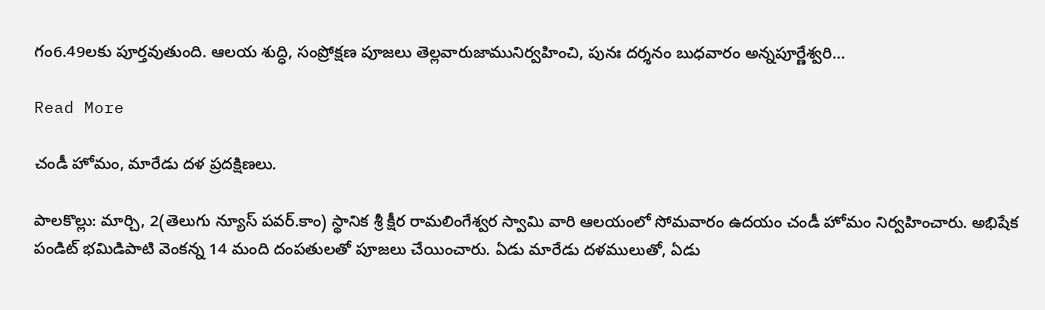గం6.49లకు పూర్తవుతుంది. ఆలయ శుద్ధి, సంప్రోక్షణ పూజలు తెల్లవారుజామునిర్వహించి, పునః దర్శనం బుధవారం అన్నపూర్ణేశ్వరి…

Read More

చండీ హోమం, మారేడు దళ ప్రదక్షిణలు.

పాలకొల్లు: మార్చి, 2(తెలుగు న్యూస్ పవర్.కాం) స్థానిక శ్రీ క్షీర రామలింగేశ్వర స్వామి వారి ఆలయంలో సోమవారం ఉదయం చండీ హోమం నిర్వహించారు. అభిషేక పండిట్ భమిడిపాటి వెంకన్న 14 మంది దంపతులతో పూజలు చేయించారు. ఏడు మారేడు దళములుతో, ఏడు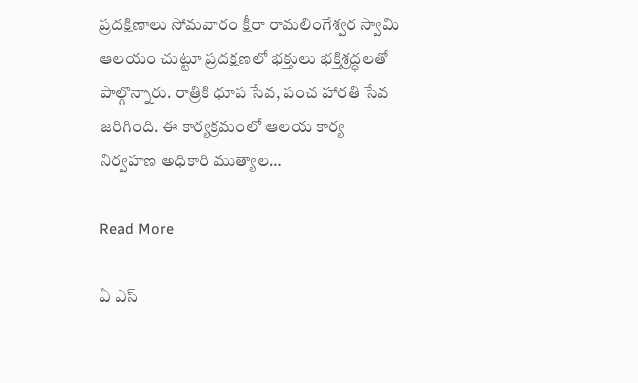ప్రదక్షిణాలు సోమవారం క్షీరా రామలింగేశ్వర స్వామి ఆలయం చుట్టూ ప్రదక్షణలో భక్తులు భక్తిశ్రద్ధలతో పాల్గొన్నారు. రాత్రికి ధూప సేవ, పంచ హారతి సేవ జరిగింది. ఈ కార్యక్రమంలో ఆలయ కార్య నిర్వహణ అధికారి ముత్యాల…

Read More

ఏ ఎస్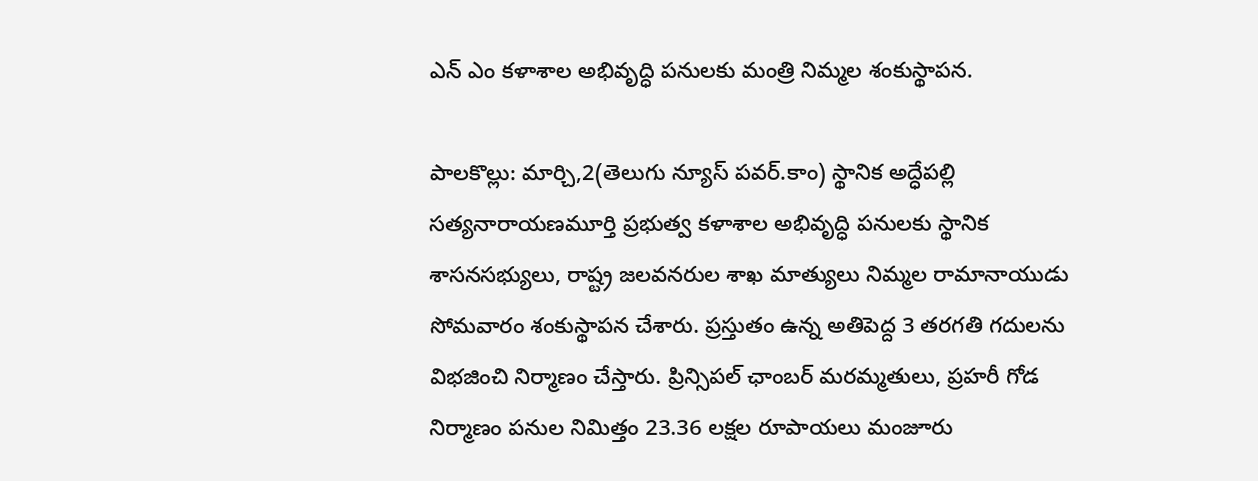ఎన్ ఎం కళాశాల అభివృద్ధి పనులకు మంత్రి నిమ్మల శంకుస్థాపన.

పాలకొల్లు: మార్చి,2(తెలుగు న్యూస్ పవర్.కాం) స్థానిక అద్ధేపల్లి సత్యనారాయణమూర్తి ప్రభుత్వ కళాశాల అభివృద్ధి పనులకు స్థానిక శాసనసభ్యులు, రాష్ట్ర జలవనరుల శాఖ మాత్యులు నిమ్మల రామానాయుడు సోమవారం శంకుస్థాపన చేశారు. ప్రస్తుతం ఉన్న అతిపెద్ద 3 తరగతి గదులను విభజించి నిర్మాణం చేస్తారు. ప్రిన్సిపల్ ఛాంబర్ మరమ్మతులు, ప్రహరీ గోడ నిర్మాణం పనుల నిమిత్తం 23.36 లక్షల రూపాయలు మంజూరు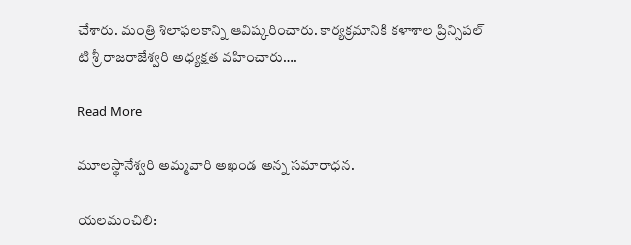చేశారు. మంత్రి శిలాఫలకాన్ని ఆవిష్కరించారు. కార్యక్రమానికి కళాశాల ప్రిన్సిపల్ టి శ్రీ రాజరాజేశ్వరి అధ్యక్షత వహించారు….

Read More

మూలస్థానేశ్వరి అమ్మవారి అఖండ అన్న సమారాధన.

యలమంచిలి: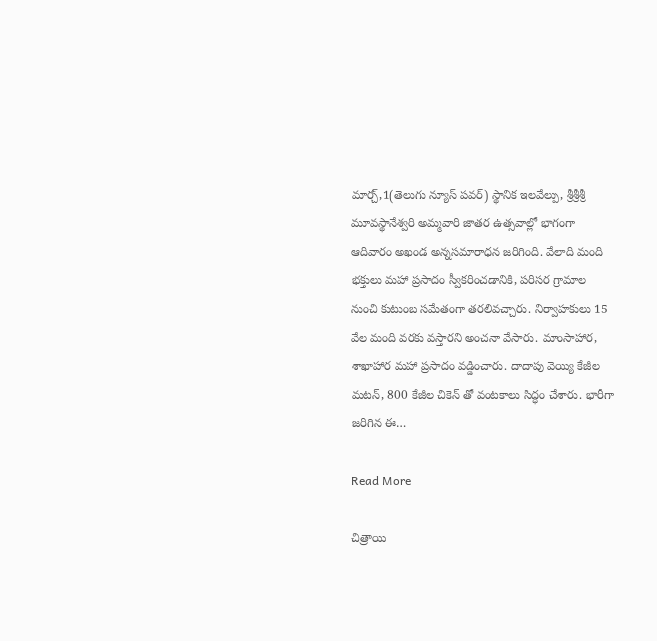మార్చ్,1(తెలుగు న్యూస్ పవర్) స్థానిక ఇలవేల్పు, శ్రీశ్రీశ్రీ మూవస్థానేశ్వరి అమ్మవారి జాతర ఉత్సవాల్లో భాగంగా ఆదివారం అఖండ అన్నసమారాధన జరిగింది. వేలాది మంది భక్తులు మహా ప్రసాదం స్వీకరించడానికి, పరిసర గ్రామాల నుంచి కుటుంబ సమేతంగా తరలివచ్చారు. నిర్వాహకులు 15 వేల మంది వరకు వస్తారని అంచనా వేసారు. మాంసాహార, శాఖాహార మహా ప్రసాదం వడ్డించారు. దాదాపు వెయ్యి కేజీల మటన్, 800 కేజీల చికెన్ తో వంటకాలు సిద్ధం చేశారు. భారీగా జరిగిన ఈ…

Read More

చిత్రాయి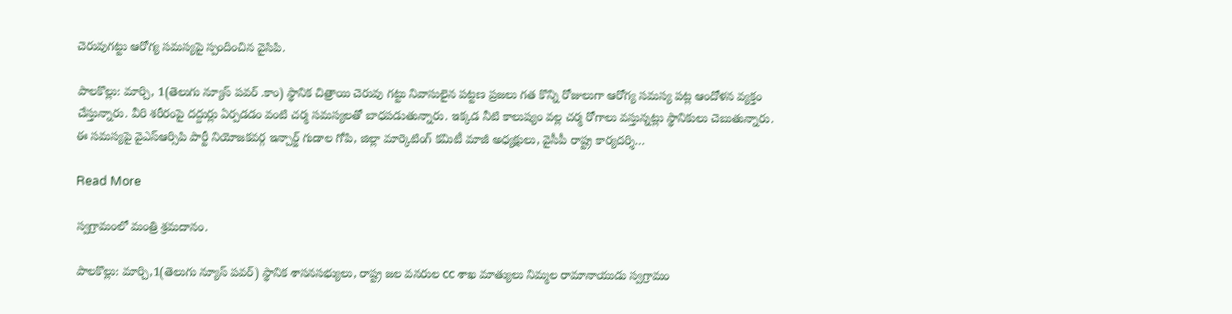చెరువుగట్టు ఆరోగ్య సమస్యపై స్పందించిన వైసిపి.

పాలకొల్లు: మార్చి, 1(తెలుగు న్యూస్ పవర్ .కాం) స్థానిక చిత్రాయి చెరువు గట్టు నివాసులైన పట్టణ ప్రజలు గత కొన్ని రోజులుగా ఆరోగ్య సమస్య పట్ల ఆందోళన వ్యక్తం చేస్తున్నారు. వీరి శరీరంపై దద్దుర్లు ఏర్పడడం వంటి చర్మ సమస్యలతో బాధపడుతున్నారు. ఇక్కడ నీటి కాలుష్యం వల్ల చర్మ రోగాలు వస్తున్నట్లు స్థానికులు చెబుతున్నారు. ఈ సమస్యపై వైఎస్ఆర్సిపి పార్టీ నియోజకవర్గ ఇన్చార్జ్ గుడాల గోపి, జిల్లా మార్కెటింగ్ కమిటీ మాజీ అధ్యక్షులు, వైసీపీ రాష్ట్ర కార్యదర్శి…

Read More

స్వగ్రామంలో మంత్రి శ్రమదానం.

పాలకొల్లు: మార్చి,1(తెలుగు న్యూస్ పవర్) స్థానిక శాసనసభ్యులు, రాష్ట్ర జల వనరుల cc శాఖ మాత్యులు నిమ్మల రామానాయుడు స్వగ్రామం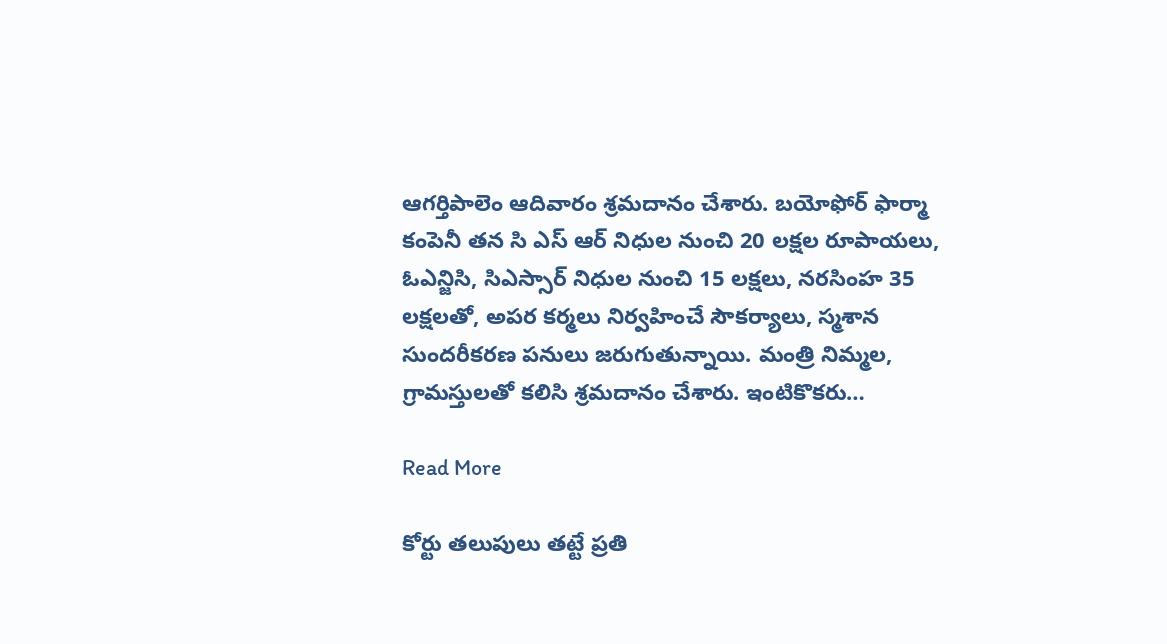ఆగర్తిపాలెం ఆదివారం శ్రమదానం చేశారు. బయోఫోర్ ఫార్మా కంపెనీ తన సి ఎస్ ఆర్ నిధుల నుంచి 20 లక్షల రూపాయలు, ఓఎన్జిసి, సిఎస్సార్ నిధుల నుంచి 15 లక్షలు, నరసింహ 35 లక్షలతో, అపర కర్మలు నిర్వహించే సౌకర్యాలు, స్మశాన సుందరీకరణ పనులు జరుగుతున్నాయి. మంత్రి నిమ్మల, గ్రామస్తులతో కలిసి శ్రమదానం చేశారు. ఇంటికొకరు…

Read More

కోర్టు తలుపులు తట్టే ప్రతి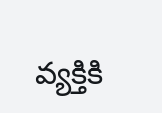వ్యక్తికి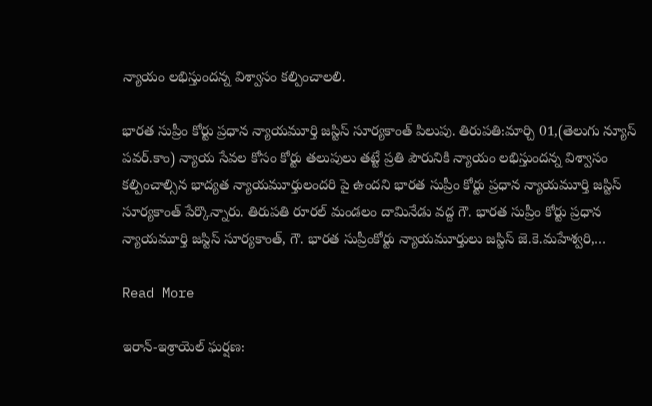న్యాయం లభిస్తుందన్న విశ్వాసం కల్పించాలలి.

భారత సుప్రీం కోర్టు ప్రధాన న్యాయమూర్తి జస్టిస్ సూర్యకాంత్ పిలుపు. తిరుపతి:మార్చి 01,(తెలుగు న్యూస్ పవర్.కాం) న్యాయ సేవల కోసం కోర్టు తలుపులు తట్టే ప్రతి పౌరునికి న్యాయం లభిస్తుందన్న విశ్వాసం కల్పించాల్సిన భాద్యత న్యాయమూర్తులందరి పై ఉందని భారత సుప్రీం కోర్టు ప్రధాన న్యాయమూర్తి జస్టిస్ సూర్యకాంత్ పేర్కొన్నారు. తిరుపతి రూరల్ మండలం దామినేడు వద్ద గౌ. భారత సుప్రీం కోర్టు ప్రధాన న్యాయమూర్తి జస్టిస్ సూర్యకాంత్, గౌ. భారత సుప్రీంకోర్టు న్యాయమూర్తులు జస్టిస్ జె.కె.మహేశ్వరి,…

Read More

ఇరాన్-ఇశ్రాయెల్ ఘర్షణ: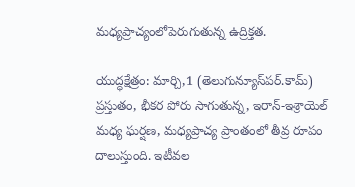మధ్యప్రాచ్యంలోపెరుగుతున్న ఉద్రిక్తత.

యుద్ధక్షేత్రం: మార్చి,1 (తెలుగున్యూస్‌పర్.కామ్) ప్రస్తుతం, భీకర పోరు సాగుతున్న, ఇరాన్‌-ఇశ్రాయెల్ మధ్య ఘర్షణ, మధ్యప్రాచ్య ప్రాంతంలో తీవ్ర రూపం దాలుస్తుంది. ఇటీవల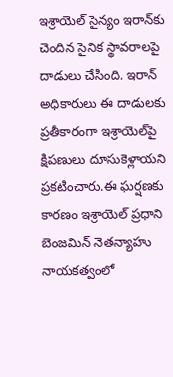ఇశ్రాయెల్ సైన్యం ఇరాన్‌కు చెందిన సైనిక స్థావరాలపై దాడులు చేసింది. ఇరాన్ అధికారులు ఈ దాడులకు ప్రతీకారంగా ఇశ్రాయెల్‌పై క్షిపణులు దూసుకెళ్లాయని ప్రకటించారు.ఈ ఘర్షణకు కారణం ఇశ్రాయెల్ ప్రధాని బెంజమిన్ నెతన్యాహు నాయకత్వంలో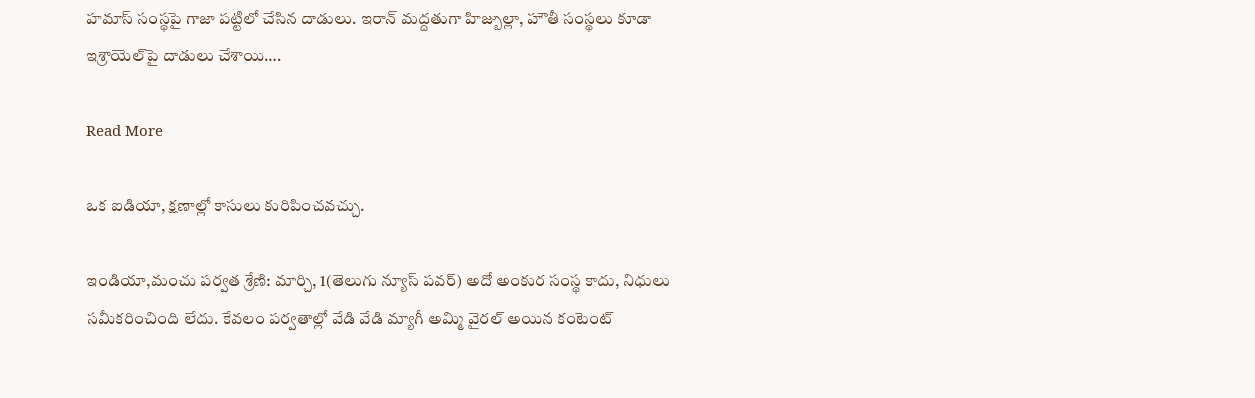హమాస్ సంస్థపై గాజా పట్టిలో చేసిన దాడులు. ఇరాన్ మద్దతుగా హిజ్బుల్లా, హౌతీ సంస్థలు కూడా ఇశ్రాయెల్‌పై దాడులు చేశాయి….

Read More

ఒక ఐడియా, క్షణాల్లో కాసులు కురిపించవచ్చు.

ఇండియా,మంచు పర్వత శ్రేణి: మార్చి, 1(తెలుగు న్యూస్ పవర్) అదో అంకుర సంస్థ కాదు, నిధులు సమీకరించింది లేదు. కేవలం పర్వతాల్లో వేడి వేడి మ్యాగీ అమ్మి వైరల్ అయిన కంటెంట్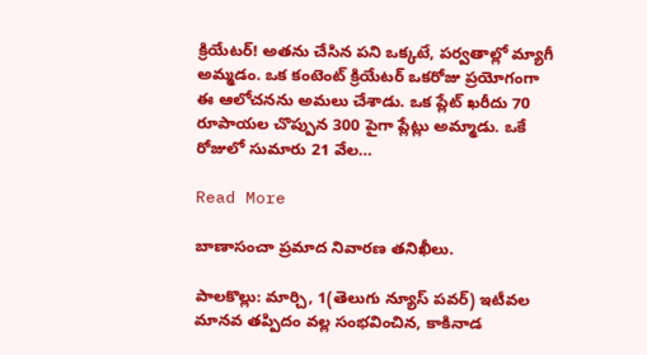క్రియేటర్! అతను చేసిన పని ఒక్కటే, పర్వతాల్లో మ్యాగీ అమ్మడం. ఒక కంటెంట్ క్రియేటర్ ఒకరోజు ప్రయోగంగా ఈ ఆలోచనను అమలు చేశాడు. ఒక ప్లేట్ ఖరీదు 70 రూపాయల చొప్పున 300 పైగా ప్లేట్లు అమ్మాడు. ఒకే రోజులో సుమారు 21 వేల…

Read More

బాణాసంచా ప్రమాద నివారణ తనిఖీలు.

పాలకొల్లు: మార్చి, 1(తెలుగు న్యూస్ పవర్) ఇటీవల మానవ తప్పిదం వల్ల సంభవించిన, కాకినాడ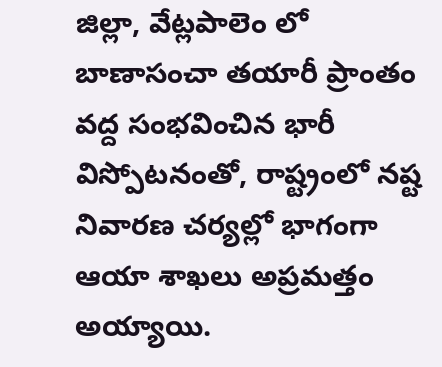జిల్లా, వేట్లపాలెం లో బాణాసంచా తయారీ ప్రాంతం వద్ద సంభవించిన భారీ విస్పోటనంతో, రాష్ట్రంలో నష్ట నివారణ చర్యల్లో భాగంగా ఆయా శాఖలు అప్రమత్తం అయ్యాయి.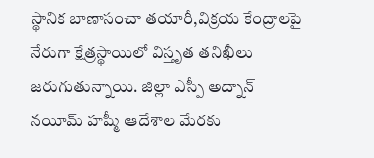స్థానిక బాణాసంచా తయారీ,విక్రయ కేంద్రాలపై నేరుగా క్షేత్రస్థాయిలో విస్తృత తనిఖీలు జరుగుతున్నాయి. జిల్లా ఎస్పీ అద్నాన్ నయీమ్ హష్మీ ఆదేశాల మేరకు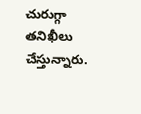చురుగ్గా తనిఖీలు చేస్తున్నారు.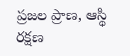ప్రజల ప్రాణ, ఆస్థి రక్షణ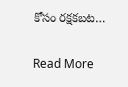కోసం రక్షకబట…

Read More